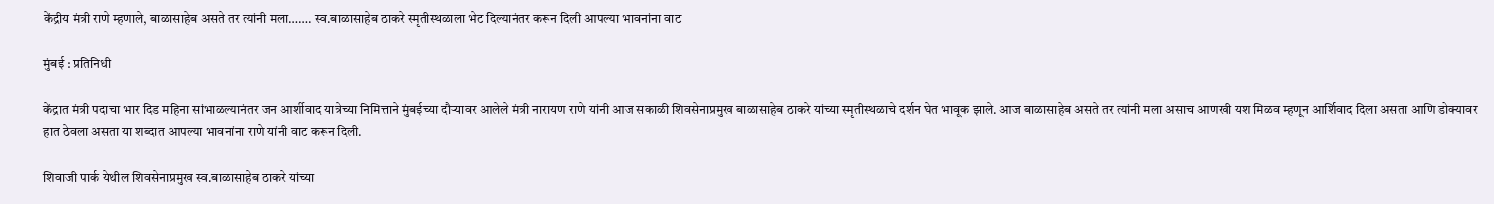केंद्रीय मंत्री राणे म्हणाले, बाळासाहेब असते तर त्यांनी मला……. स्व.बाळासाहेब ठाकरे स्मृतीस्थळाला भेट दिल्यानंतर करून दिली आपल्या भावनांना वाट

मुंबई : प्रतिनिधी

केंद्रात मंत्री पदाचा भार दिड महिना सांभाळल्यानंतर जन आर्शीवाद यात्रेच्या निमित्ताने मुंबईच्या दौऱ्यावर आलेले मंत्री नारायण राणे यांनी आज सकाळी शिवसेनाप्रमुख बाळासाहेब ठाकरे यांच्या स्मृतीस्थळाचे दर्शन घेत भावूक झाले. आज बाळासाहेब असते तर त्यांनी मला असाच आणखी यश मिळव म्हणून आर्शिवाद दिला असता आणि डोक्यावर हात ठेवला असता या शब्दात आपल्या भावनांना राणे यांनी वाट करून दिली.

शिवाजी पार्क येथील शिवसेनाप्रमुख स्व.बाळासाहेब ठाकरे यांच्या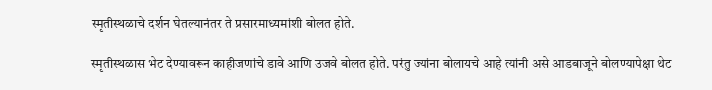स्मृतीस्थळाचे दर्शन घेतल्यानंतर ते प्रसारमाध्यमांशी बोलत होते.

स्मृतीस्थळास भेट देण्यावरून काहीजणांचे डावे आणि उजवे बोलत होते. परंतु ज्यांना बोलायचे आहे त्यांनी असे आडबाजूने बोलण्यापेक्षा थेट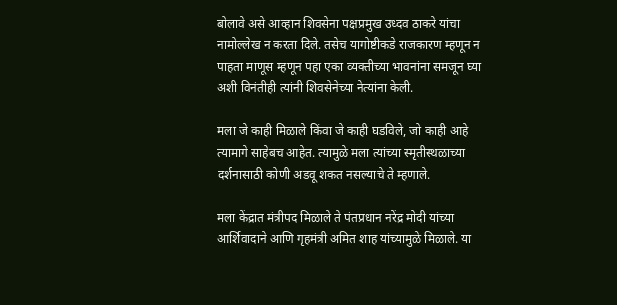बोलावे असे आव्हान शिवसेना पक्षप्रमुख उध्दव ठाकरे यांचा नामोल्लेख न करता दिले. तसेच यागोष्टीकडे राजकारण म्हणून न पाहता माणूस म्हणून पहा एका व्यक्तीच्या भावनांना समजून घ्या अशी विनंतीही त्यांनी शिवसेनेच्या नेत्यांना केली.

मला जे काही मिळाले किंवा जे काही घडविले, जो काही आहे त्यामागे साहेबच आहेत. त्यामुळे मला त्यांच्या स्मृतीस्थळाच्या दर्शनासाठी कोणी अडवू शकत नसल्याचे ते म्हणाले.

मला केंद्रात मंत्रीपद मिळाले ते पंतप्रधान नरेंद्र मोदी यांच्या आर्शिवादाने आणि गृहमंत्री अमित शाह यांच्यामुळे मिळाले. या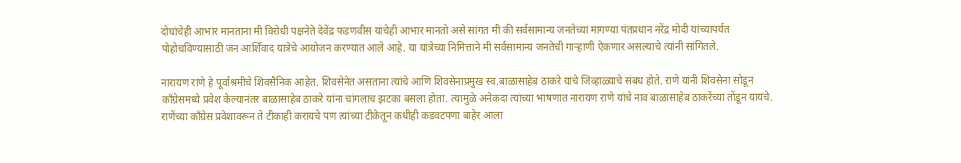दोघांचेही आभार मानताना मी विरोधी पक्षनेते देवेंद्र फडणवीस यांचेही आभार मानतो असे सांगत मी की सर्वसामान्य जनतेच्या मागण्या पंतप्रधान नरेंद्र मोदी यांच्यापर्यत पोहोचविण्यासाठी जन आर्शिवाद यात्रेचे आयोजन करण्यात आले आहे. या यात्रेच्या निमित्ताने मी सर्वसामान्य जनतेची गाऱ्हाणी ऐकणार असल्याचे त्यांनी सांगितले.

नारायण राणे हे पूर्वाश्रमीचे शिवसैनिक आहेत. शिवसेनेत असताना त्यांचे आणि शिवसेनाप्रमुख स्व.बाळासाहेब ठाकरे यांचे जिव्हाळ्याचे संबध होते. राणे यांनी शिवसेना सोडून काँग्रेसमध्ये प्रवेश केल्यानंतर बाळासाहेब ठाकरे यांना चांगलाच झटका बसला होता. त्यामुळे अनेकदा त्यांच्या भाषणात नारायण राणे यांचे नाव बाळासाहेब ठाकरेंच्या तोंडून यायचे. राणेंच्या काँग्रेस प्रवेशावरून ते टीकाही करायचे पण त्यांच्या टीकेतून कधीही कडवटपणा बाहेर आला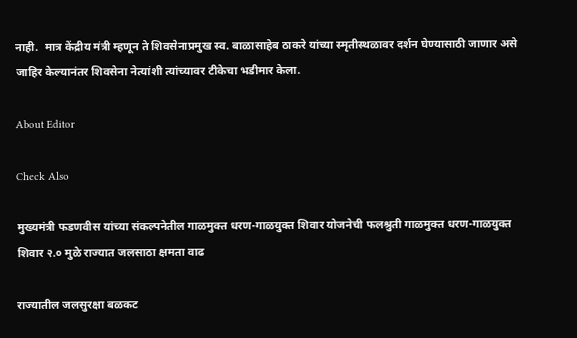नाही.  मात्र केंद्रीय मंत्री म्हणून ते शिवसेनाप्रमुख स्व. बाळासाहेब ठाकरे यांच्या स्मृतीस्थळावर दर्शन घेण्यासाठी जाणार असे जाहिर केल्यानंतर शिवसेना नेत्यांशी त्यांच्यावर टीकेचा भडीमार केला.

About Editor

Check Also

मुख्यमंत्री फडणवीस यांच्या संकल्पनेतील गाळमुक्त धरण-गाळयुक्त शिवार योजनेची फलश्रुती गाळमुक्त धरण-गाळयुक्त शिवार २.० मुळे राज्यात जलसाठा क्षमता वाढ

राज्यातील जलसुरक्षा बळकट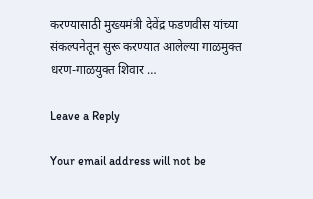करण्यासाठी मुख्यमंत्री देवेंद्र फडणवीस यांच्या संकल्पनेतून सुरू करण्यात आलेल्या गाळमुक्त धरण-गाळयुक्त शिवार …

Leave a Reply

Your email address will not be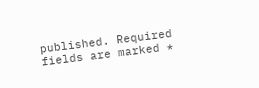published. Required fields are marked *